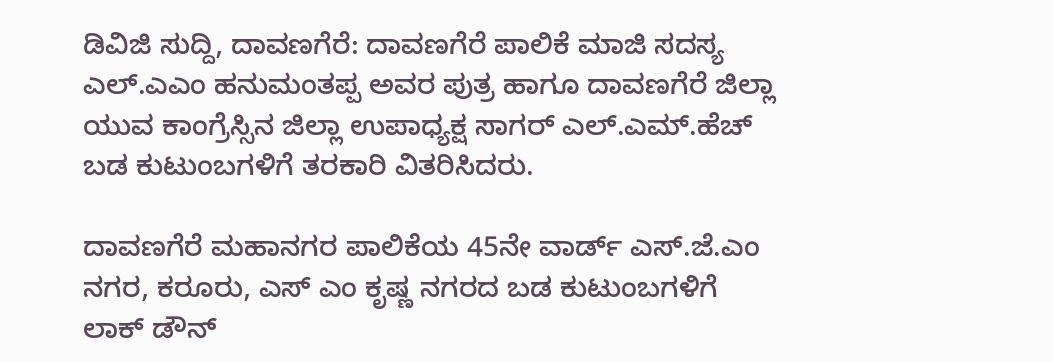ಡಿವಿಜಿ ಸುದ್ದಿ, ದಾವಣಗೆರೆ: ದಾವಣಗೆರೆ ಪಾಲಿಕೆ ಮಾಜಿ ಸದಸ್ಯ ಎಲ್.ಎಎಂ ಹನುಮಂತಪ್ಪ ಅವರ ಪುತ್ರ ಹಾಗೂ ದಾವಣಗೆರೆ ಜಿಲ್ಲಾ ಯುವ ಕಾಂಗ್ರೆಸ್ಸಿನ ಜಿಲ್ಲಾ ಉಪಾಧ್ಯಕ್ಷ ಸಾಗರ್ ಎಲ್.ಎಮ್.ಹೆಚ್ ಬಡ ಕುಟುಂಬಗಳಿಗೆ ತರಕಾರಿ ವಿತರಿಸಿದರು.

ದಾವಣಗೆರೆ ಮಹಾನಗರ ಪಾಲಿಕೆಯ 45ನೇ ವಾರ್ಡ್ ಎಸ್.ಜೆ.ಎಂ ನಗರ, ಕರೂರು, ಎಸ್ ಎಂ ಕೃಷ್ಣ ನಗರದ ಬಡ ಕುಟುಂಬಗಳಿಗೆ ಲಾಕ್ ಡೌನ್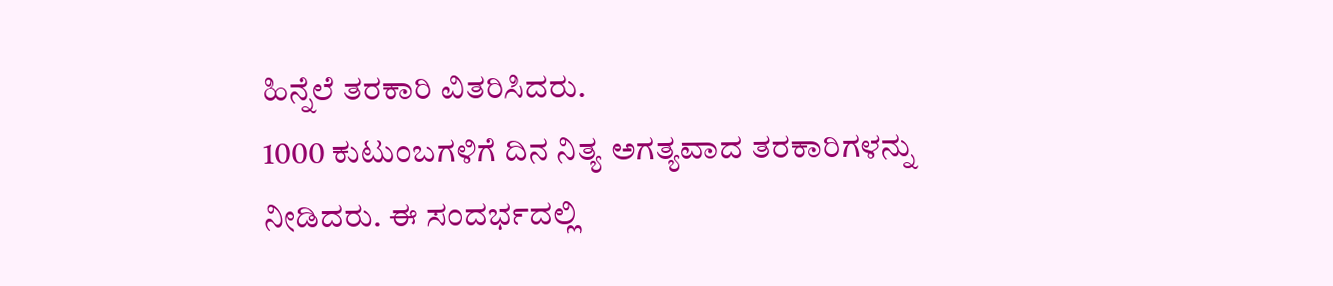ಹಿನ್ನೆಲೆ ತರಕಾರಿ ವಿತರಿಸಿದರು.
1000 ಕುಟುಂಬಗಳಿಗೆ ದಿನ ನಿತ್ಯ ಅಗತ್ಯವಾದ ತರಕಾರಿಗಳನ್ನು ನೀಡಿದರು. ಈ ಸಂದರ್ಭದಲ್ಲಿ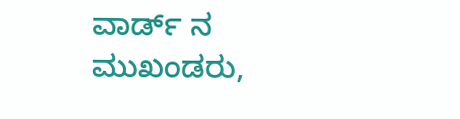ವಾರ್ಡ್ ನ ಮುಖಂಡರು,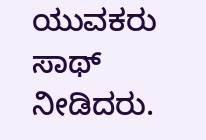ಯುವಕರು ಸಾಥ್ ನೀಡಿದರು.